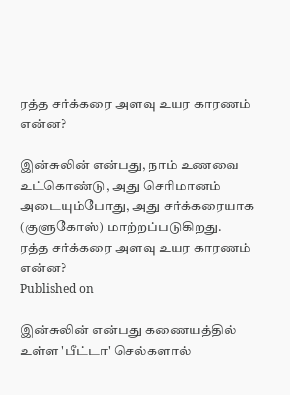ரத்த சர்க்கரை அளவு உயர காரணம் என்ன?

இன்சுலின் என்பது, நாம் உணவை உட்கொண்டு, அது செரிமானம் அடையும்போது, அது சர்க்கரையாக (குளுகோஸ்) மாற்றப்படுகிறது.
ரத்த சர்க்கரை அளவு உயர காரணம் என்ன?
Published on

இன்சுலின் என்பது கணையத்தில் உள்ள 'பீட்டா' செல்களால்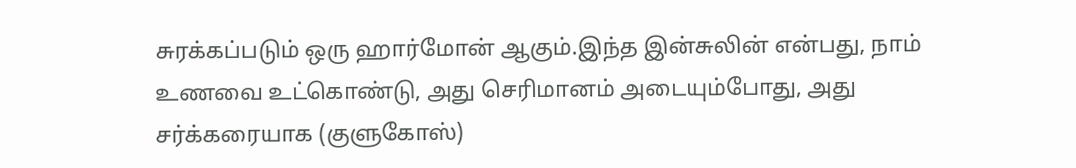சுரக்கப்படும் ஒரு ஹார்மோன் ஆகும்.இந்த இன்சுலின் என்பது, நாம் உணவை உட்கொண்டு, அது செரிமானம் அடையும்போது, அது சர்க்கரையாக (குளுகோஸ்)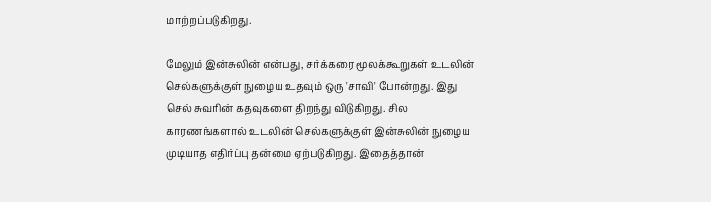மாற்றப்படுகிறது.

மேலும் இன்சுலின் என்பது, சர்க்கரை மூலக்கூறுகள் உடலின் செல்களுக்குள் நுழைய உதவும் ஒரு 'சாவி' போன்றது. இது செல் சுவரின் கதவுகளை திறந்து விடுகிறது. சில காரணங்களால் உடலின் செல்களுக்குள் இன்சுலின் நுழைய முடியாத எதிர்ப்பு தன்மை ஏற்படுகிறது. இதைத்தான்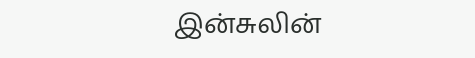இன்சுலின்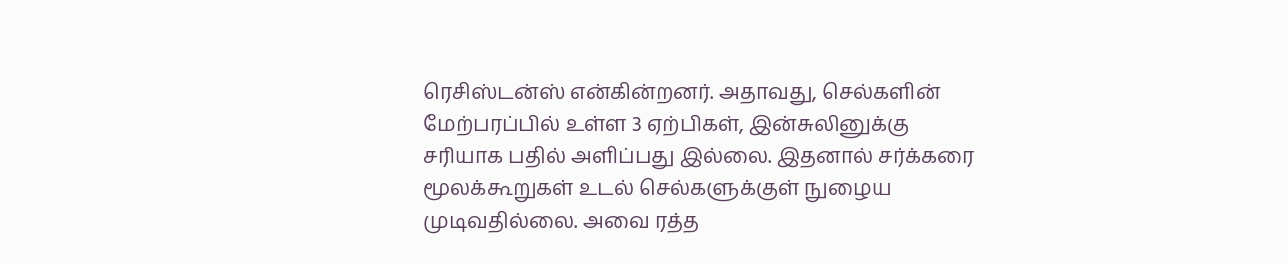ரெசிஸ்டன்ஸ் என்கின்றனர். அதாவது, செல்களின் மேற்பரப்பில் உள்ள 3 ஏற்பிகள், இன்சுலினுக்கு சரியாக பதில் அளிப்பது இல்லை. இதனால் சர்க்கரை மூலக்கூறுகள் உடல் செல்களுக்குள் நுழைய முடிவதில்லை. அவை ரத்த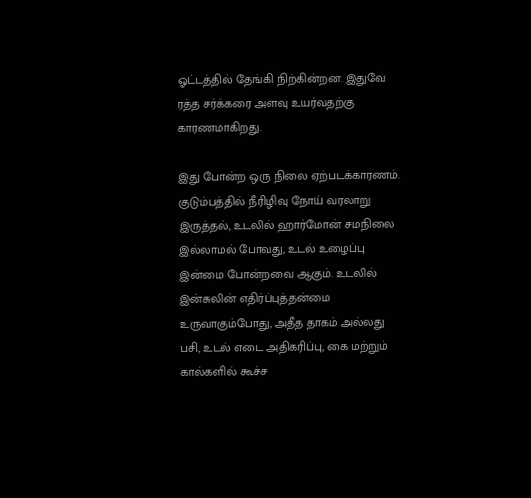ஓட்டத்தில் தேங்கி நிற்கின்றன. இதுவே ரத்த சர்க்கரை அளவு உயர்வதற்கு காரணமாகிறது.

இது போன்ற ஒரு நிலை ஏற்படக்காரணம். குடும்பத்தில் நீரிழிவு நோய் வரலாறு இருத்தல், உடலில் ஹார்மோன் சமநிலை இல்லாமல் போவது, உடல் உழைப்பு இன்மை போன்றவை ஆகும். உடலில் இன்சுலின் எதிர்ப்புத்தன்மை உருவாகும்போது, அதீத தாகம் அல்லது பசி, உடல் எடை அதிகரிப்பு, கை மற்றும் கால்களில் கூச்ச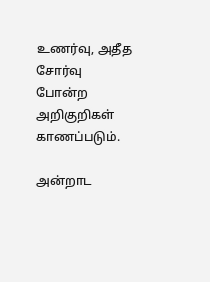உணர்வு, அதீத சோர்வு போன்ற அறிகுறிகள் காணப்படும்.

அன்றாட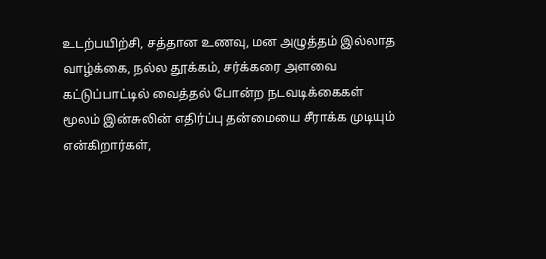உடற்பயிற்சி, சத்தான உணவு, மன அழுத்தம் இல்லாத வாழ்க்கை, நல்ல தூக்கம், சர்க்கரை அளவை கட்டுப்பாட்டில் வைத்தல் போன்ற நடவடிக்கைகள் மூலம் இன்சுலின் எதிர்ப்பு தன்மையை சீராக்க முடியும் என்கிறார்கள்,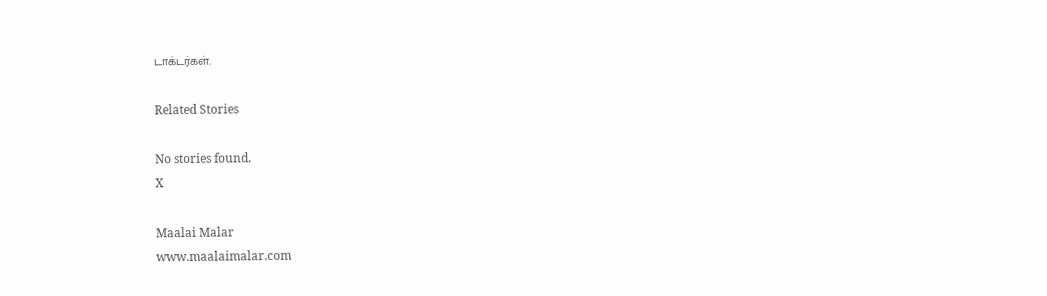டாக்டர்கள்.

Related Stories

No stories found.
X

Maalai Malar
www.maalaimalar.com